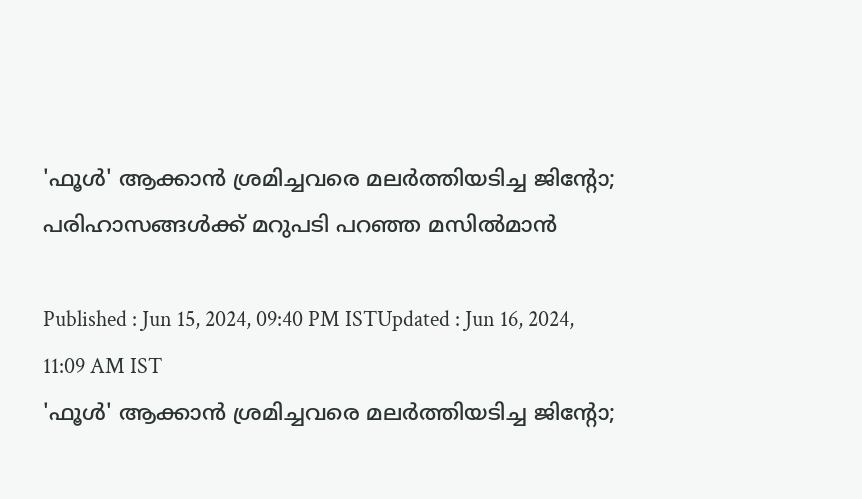'ഫൂള്‍' ആക്കാന്‍ ശ്രമിച്ചവരെ മലര്‍ത്തിയടിച്ച ജിന്‍റോ; പരിഹാസങ്ങള്‍ക്ക് മറുപടി പറഞ്ഞ മസില്‍മാന്‍

Published : Jun 15, 2024, 09:40 PM ISTUpdated : Jun 16, 2024, 11:09 AM IST
'ഫൂള്‍' ആക്കാന്‍ ശ്രമിച്ചവരെ മലര്‍ത്തിയടിച്ച ജിന്‍റോ;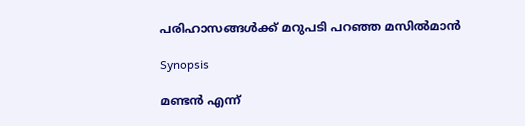പരിഹാസങ്ങള്‍ക്ക് മറുപടി പറഞ്ഞ മസില്‍മാന്‍

Synopsis

മണ്ടന്‍ എന്ന്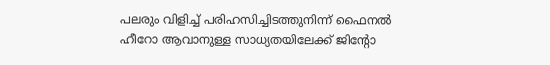പലരും വിളിച്ച് പരിഹസിച്ചിടത്തുനിന്ന് ഫൈനല്‍ ഹീറോ ആവാനുള്ള സാധ്യതയിലേക്ക് ജിന്‍റോ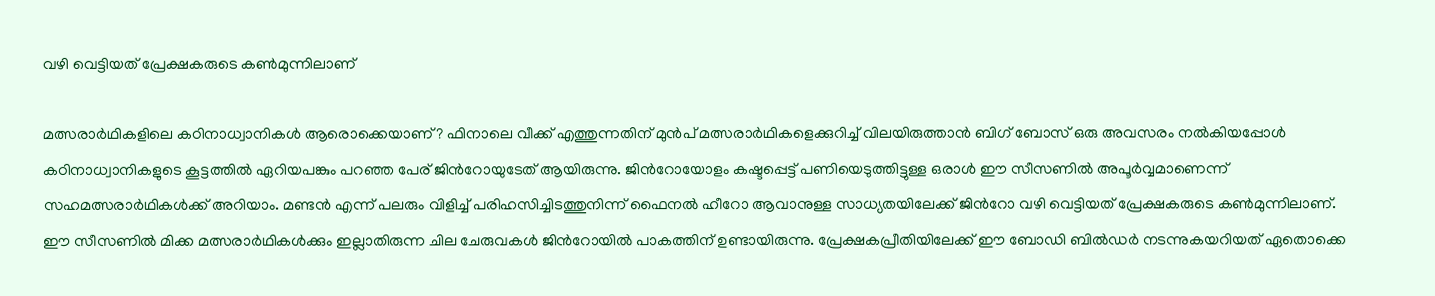വഴി വെട്ടിയത് പ്രേക്ഷകരുടെ കണ്‍മുന്നിലാണ്

മത്സരാര്‍ഥികളിലെ കഠിനാധ്വാനികള്‍ ആരൊക്കെയാണ്? ഫിനാലെ വീക്ക് എത്തുന്നതിന് മുന്‍പ് മത്സരാര്‍ഥികളെക്കുറിച്ച് വിലയിരുത്താന്‍ ബിഗ് ബോസ് ഒരു അവസരം നല്‍കിയപ്പോള്‍ കഠിനാധ്വാനികളുടെ കൂട്ടത്തില്‍ ഏറിയപങ്കും പറഞ്ഞ പേര് ജിന്‍റോയുടേത് ആയിരുന്നു. ജിന്‍റോയോളം കഷ്ടപ്പെട്ട് പണിയെടുത്തിട്ടുള്ള ഒരാള്‍ ഈ സീസണില്‍ അപൂര്‍വ്വമാണെന്ന് സഹമത്സരാര്‍ഥികള്‍ക്ക് അറിയാം. മണ്ടന്‍ എന്ന് പലരും വിളിച്ച് പരിഹസിച്ചിടത്തുനിന്ന് ഫൈനല്‍ ഹീറോ ആവാനുള്ള സാധ്യതയിലേക്ക് ജിന്‍റോ വഴി വെട്ടിയത് പ്രേക്ഷകരുടെ കണ്‍മുന്നിലാണ്. ഈ സീസണില്‍ മിക്ക മത്സരാര്‍ഥികള്‍ക്കും ഇല്ലാതിരുന്ന ചില ചേരുവകള്‍ ജിന്‍റോയില്‍ പാകത്തിന് ഉണ്ടായിരുന്നു. പ്രേക്ഷകപ്രീതിയിലേക്ക് ഈ ബോഡി ബില്‍ഡര്‍ നടന്നുകയറിയത് ഏതൊക്കെ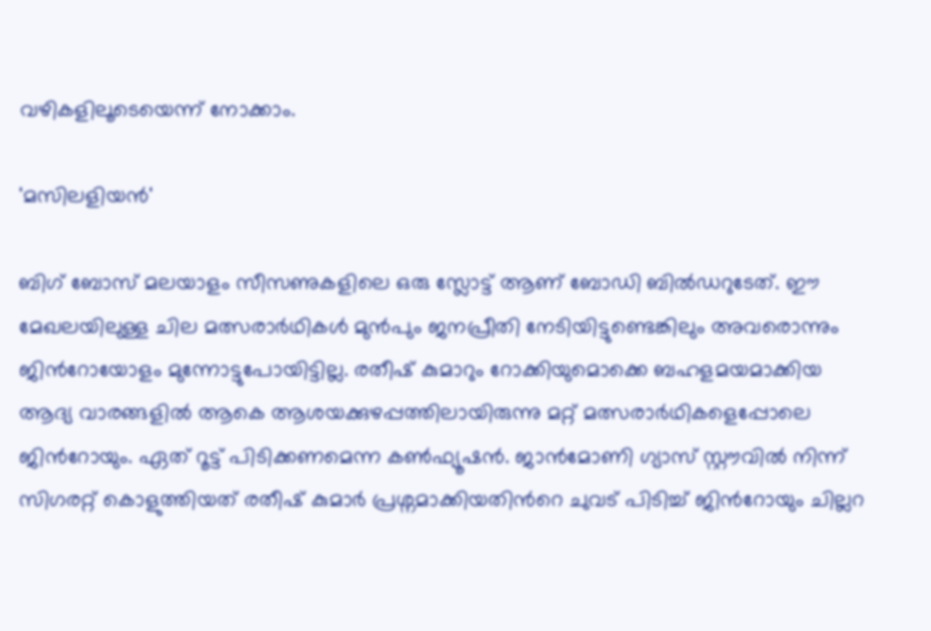വഴികളിലൂടെയെന്ന് നോക്കാം.

'മസിലളിയന്‍'

ബിഗ് ബോസ് മലയാളം സീസണുകളിലെ ഒരു സ്ലോട്ട് ആണ് ബോഡി ബില്‍ഡറുടേത്. ഈ മേഖലയിലുള്ള ചില മത്സരാര്‍ഥികള്‍ മുന്‍പും ജനപ്രീതി നേടിയിട്ടുണ്ടെങ്കിലും അവരൊന്നും ജിന്‍റോയോളം മുന്നോട്ടുപോയിട്ടില്ല. രതീഷ് കുമാറും റോക്കിയുമൊക്കെ ബഹളമയമാക്കിയ ആദ്യ വാരങ്ങളില്‍ ആകെ ആശയക്കുഴപ്പത്തിലായിരുന്നു മറ്റ് മത്സരാര്‍ഥികളെപ്പോലെ ജിന്‍റോയും. ഏത് റൂട്ട് പിടിക്കണമെന്ന കണ്‍ഫ്യൂഷന്‍. ജാന്‍മോണി ഗ്യാസ് സ്റ്റൗവില്‍ നിന്ന് സിഗരറ്റ് കൊളുത്തിയത് രതീഷ് കുമാര്‍ പ്രശ്നമാക്കിയതിന്‍റെ ചുവട് പിടിച്ച് ജിന്‍റോയും ചില്ലറ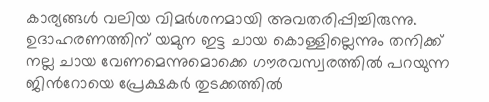കാര്യങ്ങള്‍ വലിയ വിമര്‍ശനമായി അവതരിപ്പിച്ചിരുന്നു. ഉദാഹരണത്തിന് യമുന ഇട്ട ചായ കൊള്ളില്ലെന്നും തനിക്ക് നല്ല ചായ വേണമെന്നുമൊക്കെ ഗൗരവസ്വരത്തില്‍ പറയുന്ന ജിന്‍റോയെ പ്രേക്ഷകര്‍ തുടക്കത്തില്‍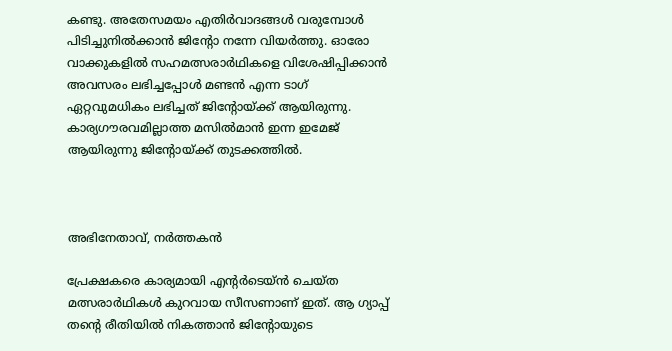കണ്ടു. അതേസമയം എതിര്‍വാദങ്ങള്‍ വരുമ്പോള്‍ പിടിച്ചുനില്‍ക്കാന്‍ ജിന്‍റോ നന്നേ വിയര്‍ത്തു. ഓരോ വാക്കുകളില്‍ സഹമത്സരാര്‍ഥികളെ വിശേഷിപ്പിക്കാന്‍ അവസരം ലഭിച്ചപ്പോള്‍ മണ്ടന്‍ എന്ന ടാഗ് ഏറ്റവുമധികം ലഭിച്ചത് ജിന്‍റോയ്ക്ക് ആയിരുന്നു.  കാര്യഗൗരവമില്ലാത്ത മസില്‍മാന്‍ ഇന്ന ഇമേജ് ആയിരുന്നു ജിന്‍റോയ്ക്ക് തുടക്കത്തില്‍.



അഭിനേതാവ്, നര്‍ത്തകന്‍

പ്രേക്ഷകരെ കാര്യമായി എന്‍റര്‍ടെയ്ന്‍ ചെയ്ത മത്സരാര്‍ഥികള്‍ കുറവായ സീസണാണ് ഇത്. ആ ഗ്യാപ്പ് തന്‍റെ രീതിയില്‍ നികത്താന്‍ ജിന്‍റോയുടെ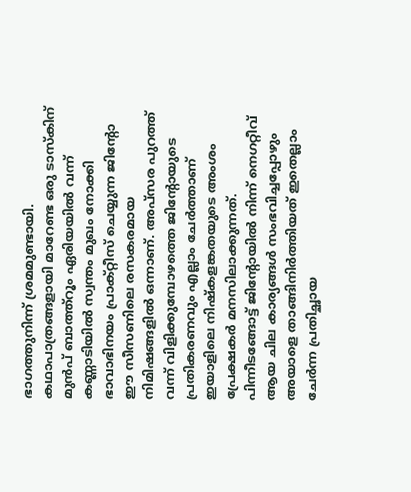ഭാഗത്തുനിന്ന് ശ്രമമുണ്ടായി. കഥാപാത്രങ്ങളായി മാറേണ്ട ഒരു ടാസ്കിന് മുന്‍പ് ബാത്ത്റൂം ഏരിയയില്‍ വന്ന് കണ്ണാടിയില്‍ സ്വന്തം മുഖം നോക്കി ഭാവാഭിനയം പ്രാക്റ്റീസ് ചെയ്യുന്ന ജിന്‍റോ ഈ സീസണിലെ രസകരമായ നിമിഷങ്ങളില്‍ ഒന്നാണ്. അപ്സര പുറത്ത് വന്ന് വിളിക്കുമ്പോഴത്തെ ജിന്‍റോയുടെ പ്രതികരണവും എല്ലാം ചേര്‍ത്താണ് ഇയാളിലെ നിഷ്കളങ്കതയുടെ അംശം പ്രേക്ഷകര്‍ മനസിലാക്കുന്നത്. പിന്നീടങ്ങോട്ട് ജിന്‍റോയില്‍ നിന്ന് നെഗറ്റീവ് ആയ ചില കാര്യങ്ങള്‍ സംഭവിച്ചപ്പോഴും അയാളെ താങ്ങിനിര്‍ത്തിയത് ഇതെല്ലാം ചേര്‍ന്ന പ്രതിച്ഛായ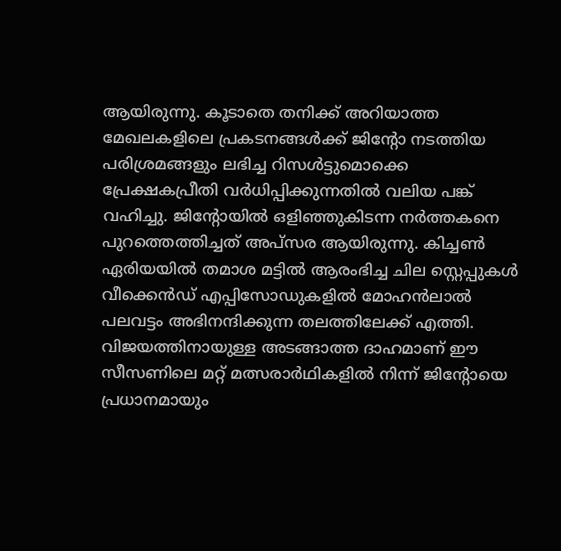ആയിരുന്നു. കൂടാതെ തനിക്ക് അറിയാത്ത മേഖലകളിലെ പ്രകടനങ്ങള്‍ക്ക് ജിന്‍റോ നടത്തിയ പരിശ്രമങ്ങളും ലഭിച്ച റിസള്‍ട്ടുമൊക്കെ പ്രേക്ഷകപ്രീതി വര്‍ധിപ്പിക്കുന്നതില്‍ വലിയ പങ്ക് വഹിച്ചു. ജിന്‍റോയില്‍ ഒളിഞ്ഞുകിടന്ന നര്‍ത്തകനെ പുറത്തെത്തിച്ചത് അപ്സര ആയിരുന്നു. കിച്ചണ്‍ ഏരിയയില്‍ തമാശ മട്ടില്‍ ആരംഭിച്ച ചില സ്റ്റെപ്പുകള്‍ വീക്കെന്‍ഡ് എപ്പിസോഡുകളില്‍ മോഹന്‍ലാല്‍ പലവട്ടം അഭിനന്ദിക്കുന്ന തലത്തിലേക്ക് എത്തി. വിജയത്തിനായുള്ള അടങ്ങാത്ത ദാഹമാണ് ഈ സീസണിലെ മറ്റ് മത്സരാര്‍ഥികളില്‍ നിന്ന് ജിന്‍റോയെ പ്രധാനമായും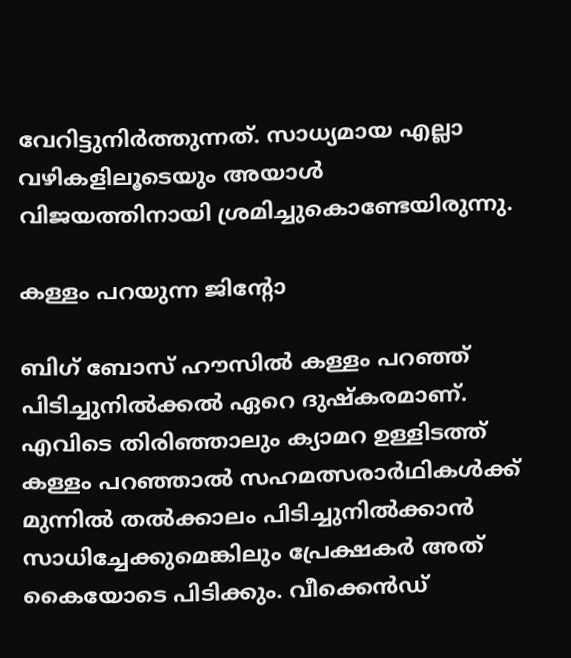വേറിട്ടുനിര്‍ത്തുന്നത്. സാധ്യമായ എല്ലാ വഴികളിലൂടെയും അയാള്‍ വിജയത്തിനായി ശ്രമിച്ചുകൊണ്ടേയിരുന്നു.

കള്ളം പറയുന്ന ജിന്‍റോ

ബിഗ് ബോസ് ഹൗസില്‍ കള്ളം പറഞ്ഞ് പിടിച്ചുനില്‍ക്കല്‍ ഏറെ ദുഷ്കരമാണ്. എവിടെ തിരിഞ്ഞാലും ക്യാമറ ഉള്ളിടത്ത് കള്ളം പറഞ്ഞാല്‍ സഹമത്സരാര്‍ഥികള്‍ക്ക് മുന്നില്‍ തല്‍ക്കാലം പിടിച്ചുനില്‍ക്കാന്‍ സാധിച്ചേക്കുമെങ്കിലും പ്രേക്ഷകര്‍ അത് കൈയോടെ പിടിക്കും. വീക്കെന്‍ഡ്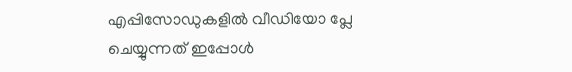എപ്പിസോഡുകളില്‍ വീഡ‍ിയോ പ്ലേ ചെയ്യുന്നത് ഇപ്പോള്‍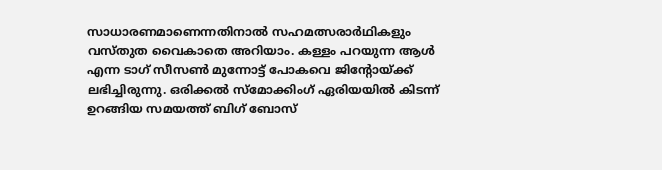സാധാരണമാണെന്നതിനാല്‍ സഹമത്സരാര്‍ഥികളും വസ്തുത വൈകാതെ അറിയാം. കള്ളം പറയുന്ന ആള്‍ എന്ന ടാഗ് സീസണ്‍ മുന്നോട്ട് പോകവെ ജിന്‍റോയ്ക്ക് ലഭിച്ചിരുന്നു. ഒരിക്കല്‍ സ്മോക്കിംഗ് ഏരിയയില്‍ കിടന്ന് ഉറങ്ങിയ സമയത്ത് ബിഗ് ബോസ്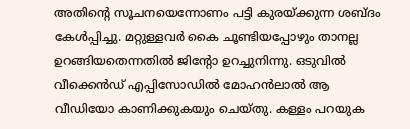അതിന്‍റെ സൂചനയെന്നോണം പട്ടി കുരയ്ക്കുന്ന ശബ്ദം കേള്‍പ്പിച്ചു. മറ്റുള്ളവര്‍ കൈ ചൂണ്ടിയപ്പോഴും താനല്ല ഉറങ്ങിയതെന്നതില്‍ ജിന്‍റോ ഉറച്ചുനിന്നു. ഒടുവില്‍ വീക്കെന്‍ഡ് എപ്പിസോഡില്‍ മോഹന്‍ലാല്‍ ആ വീഡിയോ കാണിക്കുകയും ചെയ്തു. കള്ളം പറയുക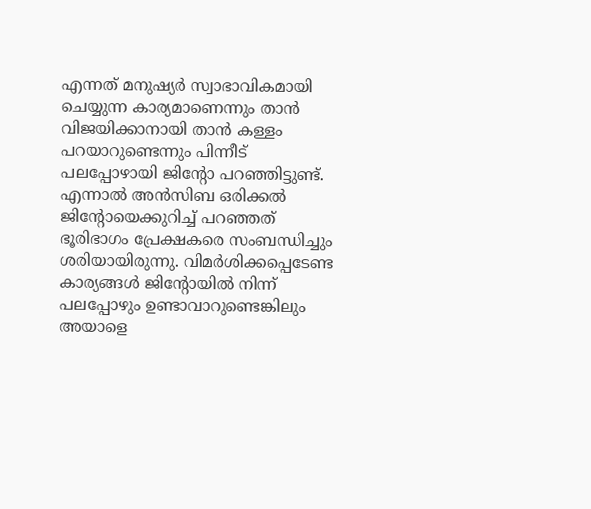എന്നത് മനുഷ്യര്‍ സ്വാഭാവികമായി ചെയ്യുന്ന കാര്യമാണെന്നും താന്‍ വിജയിക്കാനായി താന്‍ കള്ളം പറയാറുണ്ടെന്നും പിന്നീട് പലപ്പോഴായി ജിന്‍റോ പറഞ്ഞിട്ടുണ്ട്. എന്നാല്‍ അന്‍സിബ ഒരിക്കല്‍ ജിന്‍റോയെക്കുറിച്ച് പറഞ്ഞത് ഭൂരിഭാഗം പ്രേക്ഷകരെ സംബന്ധിച്ചും ശരിയായിരുന്നു. വിമര്‍ശിക്കപ്പെടേണ്ട കാര്യങ്ങള്‍ ജിന്‍റോയില്‍ നിന്ന് പലപ്പോഴും ഉണ്ടാവാറുണ്ടെങ്കിലും അയാളെ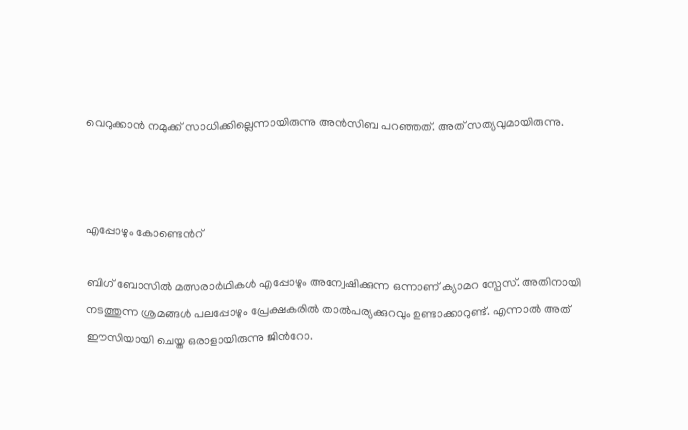വെറുക്കാന്‍ നമുക്ക് സാധിക്കില്ലെന്നായിരുന്നു അന്‍സിബ പറഞ്ഞത്. അത് സത്യവുമായിരുന്നു.



എപ്പോഴും കോണ്ടെന്‍റ്

ബിഗ് ബോസില്‍ മത്സരാര്‍ഥികള്‍ എപ്പോഴും അന്വേഷിക്കുന്ന ഒന്നാണ് ക്യാമറ സ്പേസ്. അതിനായി നടത്തുന്ന ശ്രമങ്ങള്‍ പലപ്പോഴും പ്രേക്ഷകരില്‍ താല്‍പര്യക്കുറവും ഉണ്ടാക്കാറുണ്ട്. എന്നാല്‍ അത് ഈസിയായി ചെയ്ത ഒരാളായിരുന്നു ജിന്‍റോ.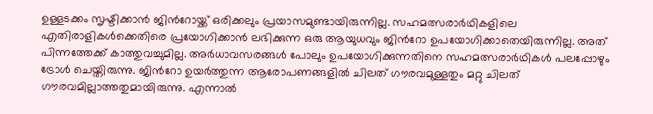ഉള്ളടക്കം സൃഷ്ടിക്കാന്‍ ജിന്‍റോയ്ക്ക് ഒരിക്കലും പ്രയാസമുണ്ടായിരുന്നില്ല. സഹമത്സരാര്‍ഥികളിലെ എതിരാളികള്‍ക്കെതിരെ പ്രയോഗിക്കാന്‍ ലഭിക്കുന്ന ഒരു ആയുധവും ജിന്‍റോ ഉപയോഗിക്കാതെയിരുന്നില്ല. അത് പിന്നത്തേക്ക് കാത്തുവച്ചുമില്ല. അര്‍ധാവസരങ്ങള്‍ പോലും ഉപയോഗിക്കുന്നതിനെ സഹമത്സരാര്‍ഥികള്‍ പലപ്പോഴും ട്രോള്‍ ചെയ്തിരുന്നു. ജിന്‍റോ ഉയര്‍ത്തുന്ന ആരോപണങ്ങളില്‍ ചിലത് ഗൗരവമുള്ളതും മറ്റു ചിലത് ഗൗരവമില്ലാത്തതുമായിരുന്നു. എന്നാല്‍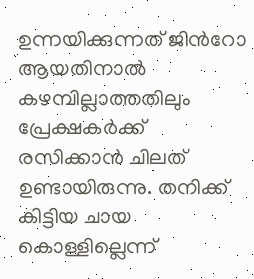ഉന്നയിക്കുന്നത് ജിന്‍റോ ആയതിനാല്‍ കഴമ്പില്ലാത്തതിലും പ്രേക്ഷകര്‍ക്ക് രസിക്കാന്‍ ചിലത് ഉണ്ടായിരുന്നു. തനിക്ക് കിട്ടിയ ചായ കൊള്ളില്ലെന്ന്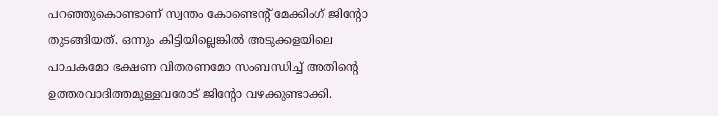പറഞ്ഞുകൊണ്ടാണ് സ്വന്തം കോണ്ടെന്‍റ് മേക്കിംഗ് ജിന്‍റോ തുടങ്ങിയത്. ഒന്നും കിട്ടിയില്ലെങ്കില്‍ അടുക്കളയിലെ പാചകമോ ഭക്ഷണ വിതരണമോ സംബന്ധിച്ച് അതിന്‍റെ ഉത്തരവാദിത്തമുള്ളവരോട് ജിന്‍റോ വഴക്കുണ്ടാക്കി.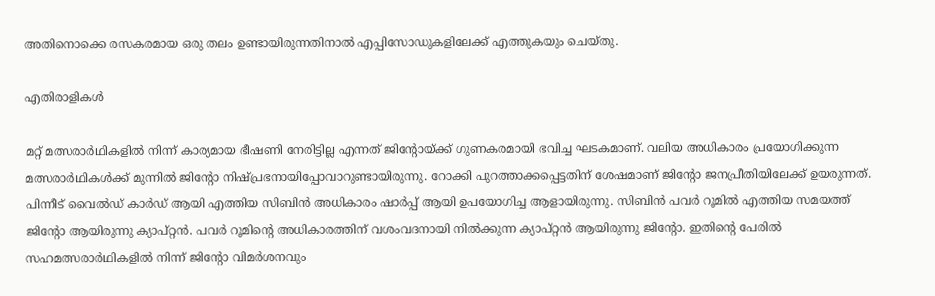അതിനൊക്കെ രസകരമായ ഒരു തലം ഉണ്ടായിരുന്നതിനാല്‍ എപ്പിസോഡുകളിലേക്ക് എത്തുകയും ചെയ്തു.

എതിരാളികള്‍

മറ്റ് മത്സരാര്‍ഥികളില്‍ നിന്ന് കാര്യമായ ഭീഷണി നേരിട്ടില്ല എന്നത് ജിന്‍റോയ്ക്ക് ഗുണകരമായി ഭവിച്ച ഘടകമാണ്. വലിയ അധികാരം പ്രയോഗിക്കുന്ന മത്സരാര്‍ഥികള്‍ക്ക് മുന്നില്‍ ജിന്‍റോ നിഷ്പ്രഭനായിപ്പോവാറുണ്ടായിരുന്നു. റോക്കി പുറത്താക്കപ്പെട്ടതിന് ശേഷമാണ് ജിന്‍റോ ജനപ്രീതിയിലേക്ക് ഉയരുന്നത്. പിന്നീട് വൈല്‍ഡ് കാര്‍ഡ് ആയി എത്തിയ സിബിന്‍ അധികാരം ഷാര്‍പ്പ് ആയി ഉപയോഗിച്ച ആളായിരുന്നു. സിബിന്‍ പവര്‍ റൂമില്‍ എത്തിയ സമയത്ത് ജിന്‍റോ ആയിരുന്നു ക്യാപ്റ്റന്‍. പവര്‍ റൂമിന്‍റെ അധികാരത്തിന് വശംവദനായി നില്‍ക്കുന്ന ക്യാപ്റ്റന്‍ ആയിരുന്നു ജിന്‍റോ. ഇതിന്‍റെ പേരില്‍ സഹമത്സരാര്‍ഥികളില്‍ നിന്ന് ജിന്‍റോ വിമര്‍ശനവും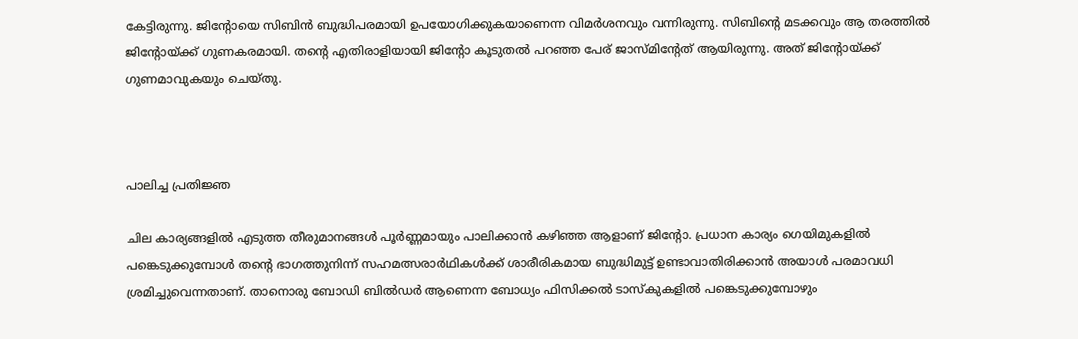കേട്ടിരുന്നു. ജിന്‍റോയെ സിബിന്‍ ബുദ്ധിപരമായി ഉപയോഗിക്കുകയാണെന്ന വിമര്‍ശനവും വന്നിരുന്നു. സിബിന്‍റെ മടക്കവും ആ തരത്തില്‍ ജിന്‍റോയ്ക്ക് ഗുണകരമായി. തന്‍റെ എതിരാളിയായി ജിന്‍റോ കൂടുതല്‍ പറഞ്ഞ പേര് ജാസ്മിന്‍റേത് ആയിരുന്നു. അത് ജിന്‍റോയ്ക്ക് ഗുണമാവുകയും ചെയ്തു.



പാലിച്ച പ്രതിജ്ഞ

ചില കാര്യങ്ങളില്‍ എടുത്ത തീരുമാനങ്ങള്‍ പൂര്‍ണ്ണമായും പാലിക്കാന്‍ കഴിഞ്ഞ ആളാണ് ജിന്‍റോ. പ്രധാന കാര്യം ഗെയിമുകളില്‍ പങ്കെടുക്കുമ്പോള്‍ തന്‍റെ ഭാഗത്തുനിന്ന് സഹമത്സരാര്‍ഥികള്‍ക്ക് ശാരീരികമായ ബുദ്ധിമുട്ട് ഉണ്ടാവാതിരിക്കാന്‍ അയാള്‍ പരമാവധി ശ്രമിച്ചുവെന്നതാണ്. താനൊരു ബോഡി ബില്‍ഡര്‍ ആണെന്ന ബോധ്യം ഫിസിക്കല്‍ ടാസ്കുകളില്‍ പങ്കെടുക്കുമ്പോഴും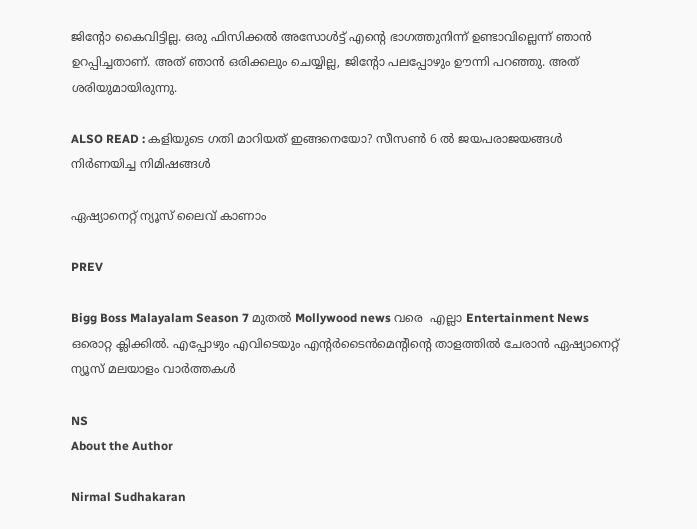ജിന്‍റോ കൈവിട്ടില്ല. ഒരു ഫിസിക്കല്‍ അസോള്‍ട്ട് എന്‍റെ ഭാഗത്തുനിന്ന് ഉണ്ടാവില്ലെന്ന് ഞാന്‍ ഉറപ്പിച്ചതാണ്. അത് ഞാന്‍ ഒരിക്കലും ചെയ്യില്ല, ജിന്‍റോ പലപ്പോഴും ഊന്നി പറഞ്ഞു. അത് ശരിയുമായിരുന്നു.

ALSO READ : കളിയുടെ ഗതി മാറിയത് ഇങ്ങനെയോ? സീസണ്‍ 6 ല്‍ ജയപരാജയങ്ങള്‍ നിര്‍ണയിച്ച നിമിഷങ്ങള്‍

ഏഷ്യാനെറ്റ് ന്യൂസ് ലൈവ് കാണാം

PREV

Bigg Boss Malayalam Season 7 മുതൽ Mollywood news വരെ  എല്ലാ Entertainment News ഒരൊറ്റ ക്ലിക്കിൽ. എപ്പോഴും എവിടെയും എന്റർടൈൻമെന്റിന്റെ താളത്തിൽ ചേരാൻ ഏഷ്യാനെറ്റ് ന്യൂസ് മലയാളം വാർത്തകൾ

NS
About the Author

Nirmal Sudhakaran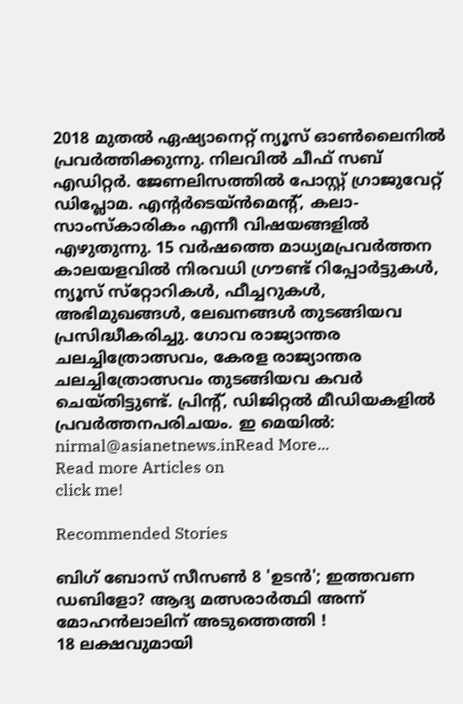2018 മുതല്‍ ഏഷ്യാനെറ്റ് ന്യൂസ് ഓണ്‍ലൈനില്‍ പ്രവര്‍ത്തിക്കുന്നു. നിലവില്‍ ചീഫ് സബ് എഡിറ്റര്‍. ജേണലിസത്തില്‍ പോസ്റ്റ് ഗ്രാജുവേറ്റ് ഡിപ്ലോമ. എന്‍റര്‍ടെയ്ന്‍മെന്‍റ്, കലാ- സാംസ്കാരികം എന്നീ വിഷയങ്ങളില്‍ എഴുതുന്നു. 15 വര്‍ഷത്തെ മാധ്യമപ്രവര്‍ത്തന കാലയളവില്‍ നിരവധി ഗ്രൗണ്ട് റിപ്പോര്‍ട്ടുകള്‍, ന്യൂസ് സ്‌റ്റോറികള്‍, ഫീച്ചറുകള്‍, അഭിമുഖങ്ങള്‍, ലേഖനങ്ങള്‍ തുടങ്ങിയവ പ്രസിദ്ധീകരിച്ചു. ഗോവ രാജ്യാന്തര ചലച്ചിത്രോത്സവം, കേരള രാജ്യാന്തര ചലച്ചിത്രോത്സവം തുടങ്ങിയവ കവര്‍ ചെയ്തിട്ടുണ്ട്. പ്രിന്റ്, ഡിജിറ്റല്‍ മീഡിയകളില്‍ പ്രവര്‍ത്തനപരിചയം. ഇ മെയില്‍: nirmal@asianetnews.inRead More...
Read more Articles on
click me!

Recommended Stories

ബിഗ് ബോസ് സീസൺ 8 'ഉടൻ'; ഇത്തവണ ഡബിളോ? ആദ്യ മത്സരാർത്ഥി അന്ന് മോഹൻലാലിന് അടുത്തെത്തി !
18 ലക്ഷവുമായി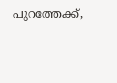പുറത്തേക്ക്,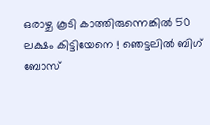ഒരാഴ്ച കൂടി കാത്തിരുന്നെങ്കിൽ 50 ലക്ഷം കിട്ടിയേനെ ! ഞെട്ടലിൽ ബിഗ് ബോസ്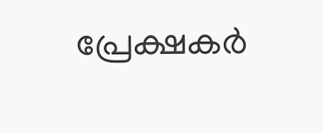പ്രേക്ഷകർ